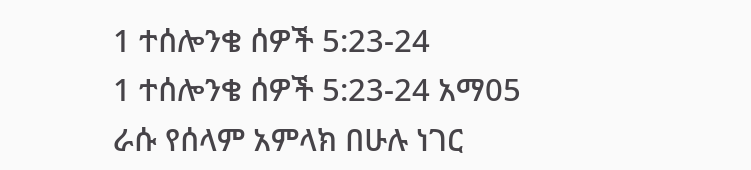1 ተሰሎንቄ ሰዎች 5:23-24
1 ተሰሎንቄ ሰዎች 5:23-24 አማ05
ራሱ የሰላም አምላክ በሁሉ ነገር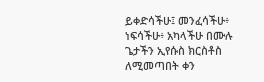ይቀድሳችሁ፤ መንፈሳችሁ፥ ነፍሳችሁ፥ አካላችሁ በሙሉ ጌታችን ኢየሱስ ክርስቶስ ለሚመጣበት ቀን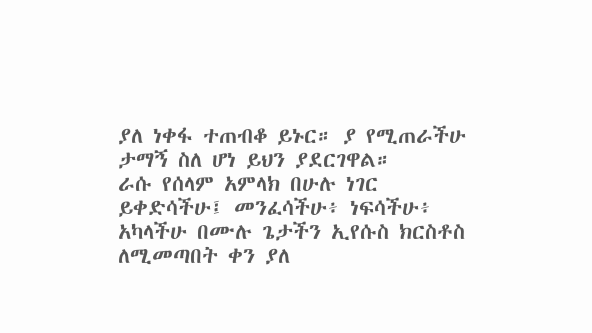ያለ ነቀፋ ተጠብቆ ይኑር። ያ የሚጠራችሁ ታማኝ ስለ ሆነ ይህን ያደርገዋል።
ራሱ የሰላም አምላክ በሁሉ ነገር ይቀድሳችሁ፤ መንፈሳችሁ፥ ነፍሳችሁ፥ አካላችሁ በሙሉ ጌታችን ኢየሱስ ክርስቶስ ለሚመጣበት ቀን ያለ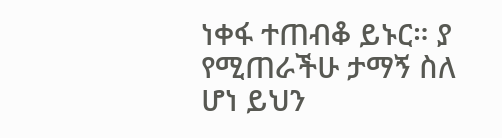ነቀፋ ተጠብቆ ይኑር። ያ የሚጠራችሁ ታማኝ ስለ ሆነ ይህን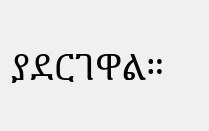ያደርገዋል።